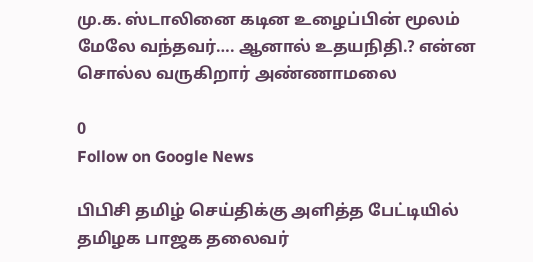மு.க. ஸ்டாலினை கடின உழைப்பின் மூலம் மேலே வந்தவர்…. ஆனால் உதயநிதி.? என்ன சொல்ல வருகிறார் அண்ணாமலை

0
Follow on Google News

பிபிசி தமிழ் செய்திக்கு அளித்த பேட்டியில் தமிழக பாஜக தலைவர்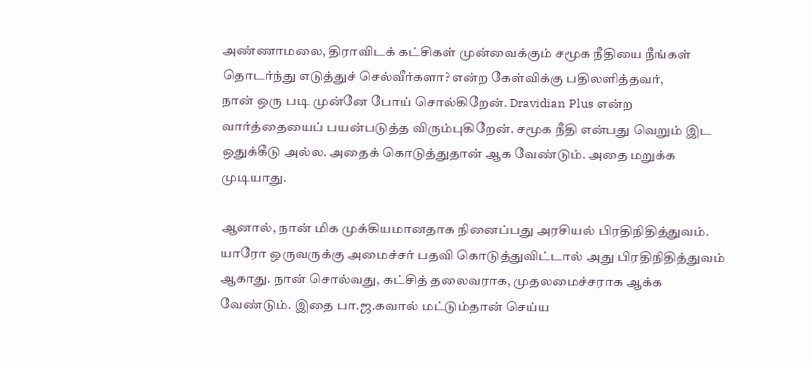அண்ணாமலை, திராவிடக் கட்சிகள் முன்வைக்கும் சமூக நீதியை நீங்கள் தொடர்ந்து எடுத்துச் செல்வீர்களா? என்ற கேள்விக்கு பதிலளித்தவர்,
நான் ஒரு படி முன்னே போய் சொல்கிறேன். Dravidian Plus என்ற வார்த்தையைப் பயன்படுத்த விரும்புகிறேன். சமூக நீதி என்பது வெறும் இட ஒதுக்கீடு அல்ல. அதைக் கொடுத்துதான் ஆக வேண்டும். அதை மறுக்க முடியாது.

ஆனால், நான் மிக முக்கியமானதாக நினைப்பது அரசியல் பிரதிநிதித்துவம். யாரோ ஒருவருக்கு அமைச்சர் பதவி கொடுத்துவிட்டால் அது பிரதிநிதித்துவம் ஆகாது. நான் சொல்வது, கட்சித் தலைவராக, முதலமைச்சராக ஆக்க வேண்டும். இதை பா.ஜ.கவால் மட்டும்தான் செய்ய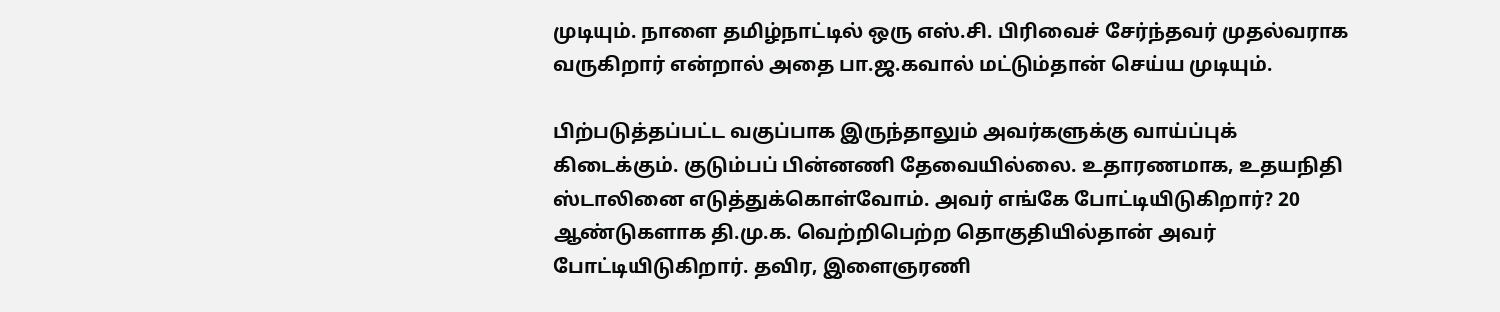முடியும். நாளை தமிழ்நாட்டில் ஒரு எஸ்.சி. பிரிவைச் சேர்ந்தவர் முதல்வராக வருகிறார் என்றால் அதை பா.ஜ.கவால் மட்டும்தான் செய்ய முடியும்.

பிற்படுத்தப்பட்ட வகுப்பாக இருந்தாலும் அவர்களுக்கு வாய்ப்புக் கிடைக்கும். குடும்பப் பின்னணி தேவையில்லை. உதாரணமாக, உதயநிதி ஸ்டாலினை எடுத்துக்கொள்வோம். அவர் எங்கே போட்டியிடுகிறார்? 20 ஆண்டுகளாக தி.மு.க. வெற்றிபெற்ற தொகுதியில்தான் அவர் போட்டியிடுகிறார். தவிர, இளைஞரணி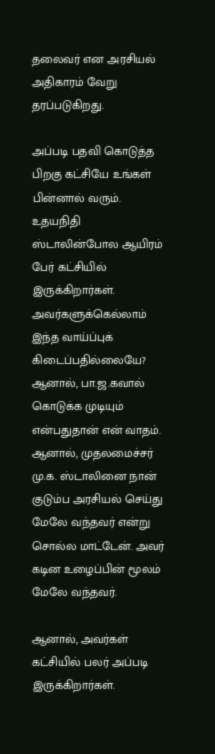தலைவர் என அரசியல் அதிகாரம் வேறு தரப்படுகிறது.

அப்படி பதவி கொடுத்த பிறகு கட்சியே உங்கள் பின்னால் வரும். உதயநிதி ஸ்டாலின்போல ஆயிரம் பேர் கட்சியில் இருக்கிறார்கள். அவர்களுக்கெல்லாம் இந்த வாய்ப்புக் கிடைப்பதில்லையே? ஆனால், பா.ஜ.கவால் கொடுக்க முடியும் என்பதுதான் என் வாதம். ஆனால், முதலமைச்சர் மு.க. ஸ்டாலினை நான் குடும்ப அரசியல் செய்து மேலே வந்தவர் என்று சொல்ல மாட்டேன். அவர் கடின உழைப்பின் மூலம் மேலே வந்தவர்.

ஆனால், அவர்கள் கட்சியில் பலர் அப்படி இருக்கிறார்கள்.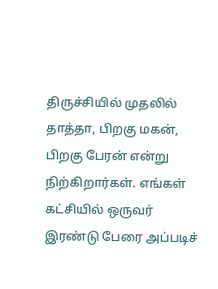திருச்சியில் முதலில் தாத்தா, பிறகு மகன், பிறகு பேரன் என்று நிற்கிறார்கள். எங்கள் கட்சியில் ஒருவர் இரண்டு பேரை அப்படிச்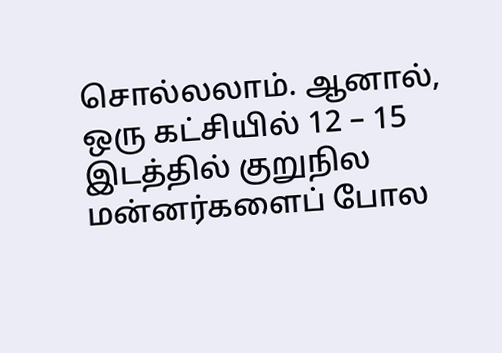சொல்லலாம். ஆனால், ஒரு கட்சியில் 12 – 15 இடத்தில் குறுநில மன்னர்களைப் போல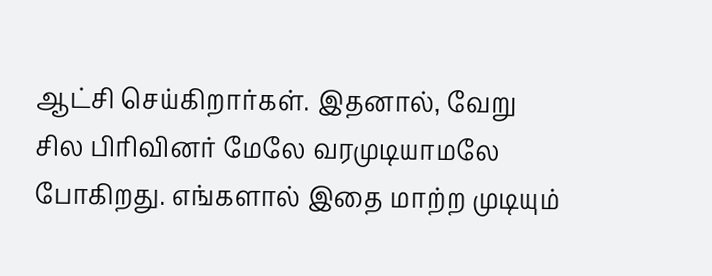ஆட்சி செய்கிறார்கள். இதனால், வேறு சில பிரிவினர் மேலே வரமுடியாமலே போகிறது. எங்களால் இதை மாற்ற முடியும்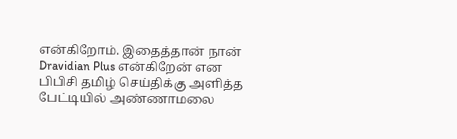என்கிறோம். இதைத்தான் நான் Dravidian Plus என்கிறேன் என பிபிசி தமிழ் செய்திக்கு அளித்த பேட்டியில் அண்ணாமலை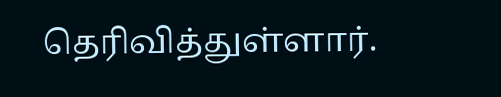தெரிவித்துள்ளார்.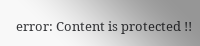error: Content is protected !!